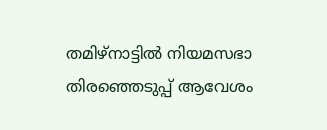തമിഴ്നാട്ടിൽ നിയമസഭാ തിരഞ്ഞെടുപ്പ് ആവേശം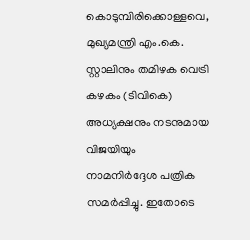കൊടുമ്പിരിക്കൊള്ളവെ, മുഖ്യമന്ത്രി എം.കെ. സ്റ്റാലിനും തമിഴക വെട്രി കഴകം (ടിവികെ) അധ്യക്ഷനും നടനുമായ വിജയിയും നാമനിർദ്ദേശ പത്രിക സമർപ്പിച്ചു. ഇതോടെ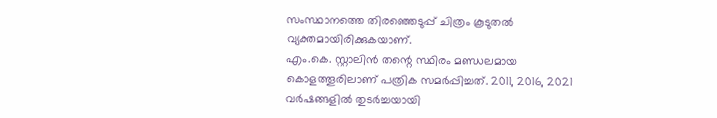സംസ്ഥാനത്തെ തിരഞ്ഞെടുപ്പ് ചിത്രം കൂടുതൽ വ്യക്തമായിരിക്കുകയാണ്.
എം.കെ. സ്റ്റാലിൻ തന്റെ സ്ഥിരം മണ്ഡലമായ കൊളത്തൂരിലാണ് പത്രിക സമർപ്പിച്ചത്. 2011, 2016, 2021 വർഷങ്ങളിൽ തുടർച്ചയായി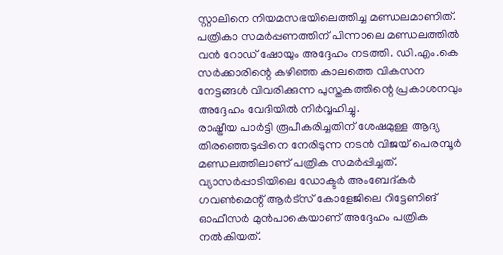സ്റ്റാലിനെ നിയമസഭയിലെത്തിച്ച മണ്ഡലമാണിത്. പത്രികാ സമർപ്പണത്തിന് പിന്നാലെ മണ്ഡലത്തിൽ വൻ റോഡ് ഷോയും അദ്ദേഹം നടത്തി. ഡി.എം.കെ സർക്കാരിന്റെ കഴിഞ്ഞ കാലത്തെ വികസന നേട്ടങ്ങൾ വിവരിക്കുന്ന പുസ്തകത്തിന്റെ പ്രകാശനവും അദ്ദേഹം വേദിയിൽ നിർവ്വഹിച്ചു.
രാഷ്ട്രീയ പാർട്ടി രൂപീകരിച്ചതിന് ശേഷമുള്ള ആദ്യ തിരഞ്ഞെടുപ്പിനെ നേരിടുന്ന നടൻ വിജയ് പെരമ്പൂർ മണ്ഡലത്തിലാണ് പത്രിക സമർപ്പിച്ചത്. വ്യാസർപ്പാടിയിലെ ഡോക്ടർ അംബേദ്കർ ഗവൺമെന്റ് ആർട്സ് കോളേജിലെ റിട്ടേണിങ് ഓഫീസർ മുൻപാകെയാണ് അദ്ദേഹം പത്രിക നൽകിയത്.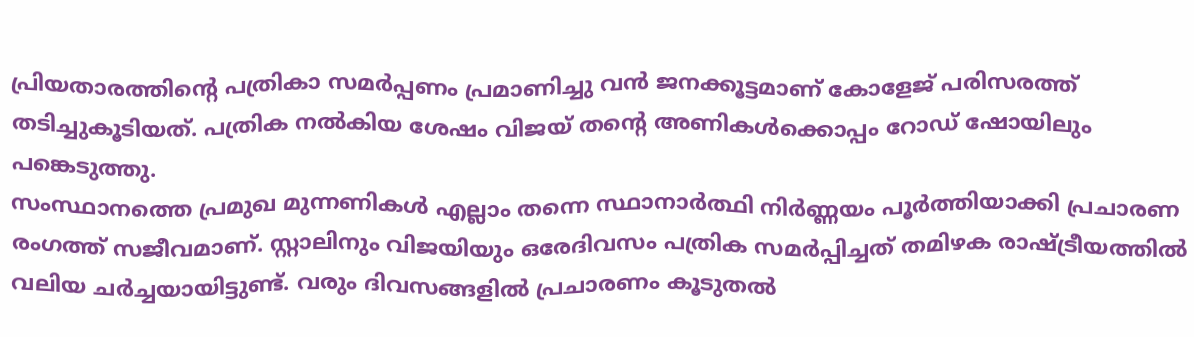പ്രിയതാരത്തിന്റെ പത്രികാ സമർപ്പണം പ്രമാണിച്ചു വൻ ജനക്കൂട്ടമാണ് കോളേജ് പരിസരത്ത് തടിച്ചുകൂടിയത്. പത്രിക നൽകിയ ശേഷം വിജയ് തന്റെ അണികൾക്കൊപ്പം റോഡ് ഷോയിലും പങ്കെടുത്തു.
സംസ്ഥാനത്തെ പ്രമുഖ മുന്നണികൾ എല്ലാം തന്നെ സ്ഥാനാർത്ഥി നിർണ്ണയം പൂർത്തിയാക്കി പ്രചാരണ രംഗത്ത് സജീവമാണ്. സ്റ്റാലിനും വിജയിയും ഒരേദിവസം പത്രിക സമർപ്പിച്ചത് തമിഴക രാഷ്ട്രീയത്തിൽ വലിയ ചർച്ചയായിട്ടുണ്ട്. വരും ദിവസങ്ങളിൽ പ്രചാരണം കൂടുതൽ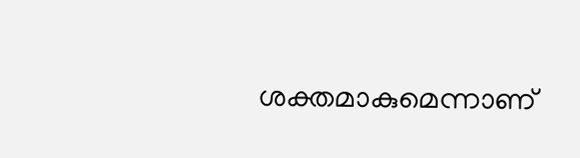ശക്തമാകുമെന്നാണ്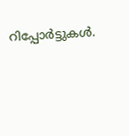റിപ്പോർട്ടുകൾ.